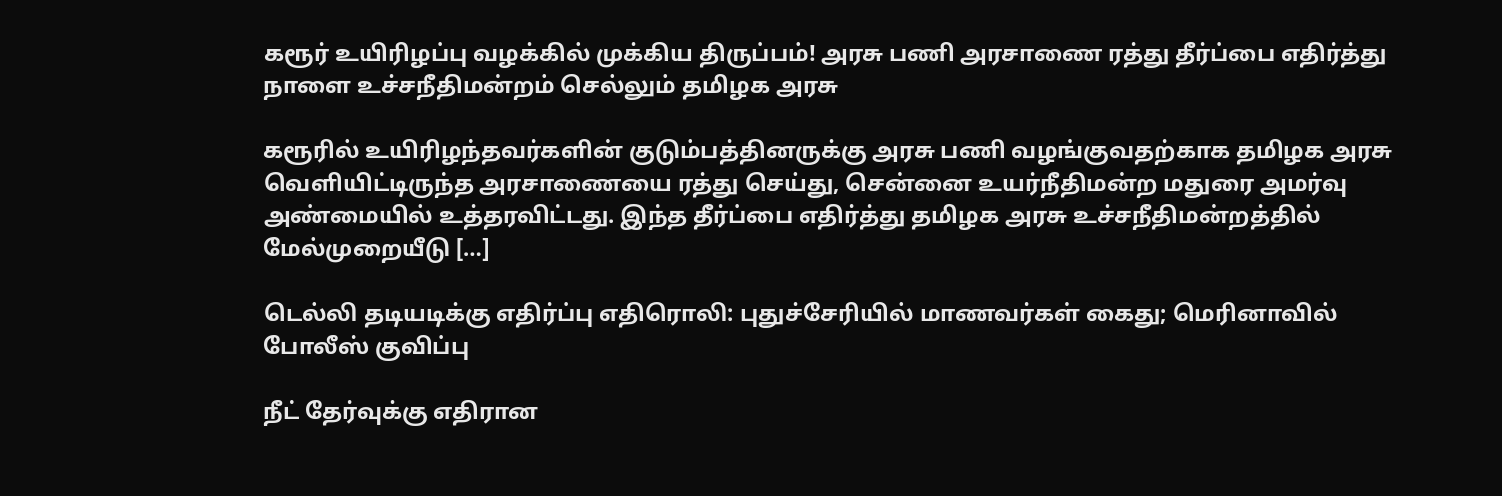கரூர் உயிரிழப்பு வழக்கில் முக்கிய திருப்பம்! அரசு பணி அரசாணை ரத்து தீர்ப்பை எதிர்த்து நாளை உச்சநீதிமன்றம் செல்லும் தமிழக அரசு

கரூரில் உயிரிழந்தவர்களின் குடும்பத்தினருக்கு அரசு பணி வழங்குவதற்காக தமிழக அரசு வெளியிட்டிருந்த அரசாணையை ரத்து செய்து, சென்னை உயர்நீதிமன்ற மதுரை அமர்வு அண்மையில் உத்தரவிட்டது. இந்த தீர்ப்பை எதிர்த்து தமிழக அரசு உச்சநீதிமன்றத்தில் மேல்முறையீடு […]

டெல்லி தடியடிக்கு எதிர்ப்பு எதிரொலி: புதுச்சேரியில் மாணவர்கள் கைது; மெரினாவில் போலீஸ் குவிப்பு

நீட் தேர்வுக்கு எதிரான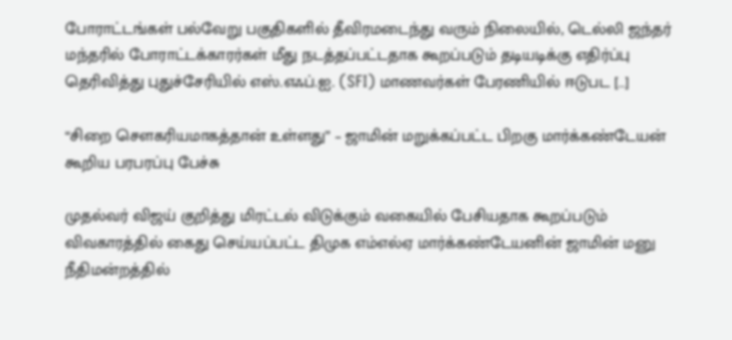போராட்டங்கள் பல்வேறு பகுதிகளில் தீவிரமடைந்து வரும் நிலையில், டெல்லி ஜந்தர் மந்தரில் போராட்டக்காரர்கள் மீது நடத்தப்பட்டதாக கூறப்படும் தடியடிக்கு எதிர்ப்பு தெரிவித்து புதுச்சேரியில் எஸ்.எஃப்.ஐ. (SFI) மாணவர்கள் பேரணியில் ஈடுபட […]

“சிறை சௌகரியமாகத்தான் உள்ளது” – ஜாமின் மறுக்கப்பட்ட பிறகு மார்க்கண்டேயன் கூறிய பரபரப்பு பேச்சு

முதல்வர் விஜய் குறித்து மிரட்டல் விடுக்கும் வகையில் பேசியதாக கூறப்படும் விவகாரத்தில் கைது செய்யப்பட்ட திமுக எம்எல்ஏ மார்க்கண்டேயனின் ஜாமின் மனு நீதிமன்றத்தில்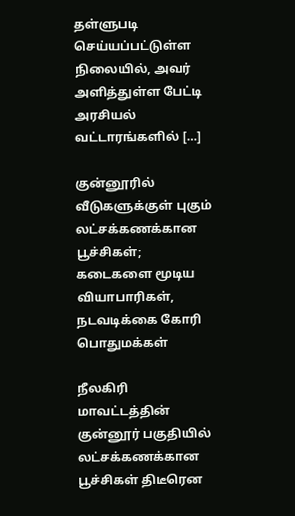தள்ளுபடி செய்யப்பட்டுள்ள நிலையில், அவர் அளித்துள்ள பேட்டி அரசியல் வட்டாரங்களில் […]

குன்னூரில் வீடுகளுக்குள் புகும் லட்சக்கணக்கான பூச்சிகள்; கடைகளை மூடிய வியாபாரிகள், நடவடிக்கை கோரி பொதுமக்கள்

நீலகிரி மாவட்டத்தின் குன்னூர் பகுதியில் லட்சக்கணக்கான பூச்சிகள் திடீரென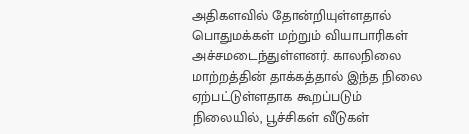அதிகளவில் தோன்றியுள்ளதால் பொதுமக்கள் மற்றும் வியாபாரிகள் அச்சமடைந்துள்ளனர். காலநிலை மாற்றத்தின் தாக்கத்தால் இந்த நிலை ஏற்பட்டுள்ளதாக கூறப்படும் நிலையில், பூச்சிகள் வீடுகள்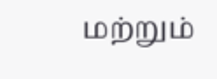மற்றும்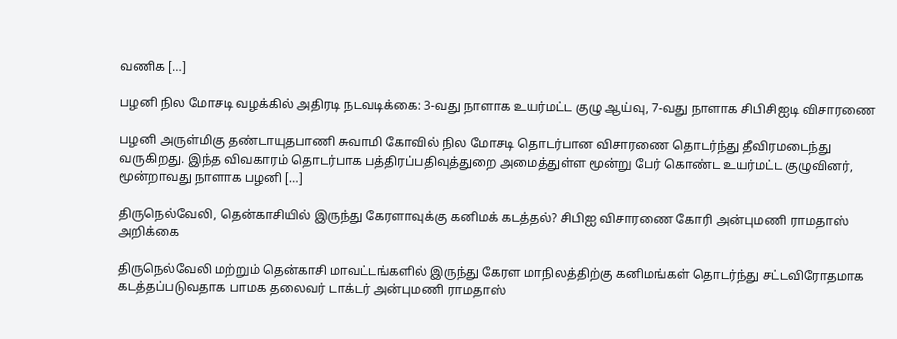வணிக […]

பழனி நில மோசடி வழக்கில் அதிரடி நடவடிக்கை: 3-வது நாளாக உயர்மட்ட குழு ஆய்வு, 7-வது நாளாக சிபிசிஐடி விசாரணை

பழனி அருள்மிகு தண்டாயுதபாணி சுவாமி கோவில் நில மோசடி தொடர்பான விசாரணை தொடர்ந்து தீவிரமடைந்து வருகிறது. இந்த விவகாரம் தொடர்பாக பத்திரப்பதிவுத்துறை அமைத்துள்ள மூன்று பேர் கொண்ட உயர்மட்ட குழுவினர், மூன்றாவது நாளாக பழனி […]

திருநெல்வேலி, தென்காசியில் இருந்து கேரளாவுக்கு கனிமக் கடத்தல்? சிபிஐ விசாரணை கோரி அன்புமணி ராமதாஸ் அறிக்கை

திருநெல்வேலி மற்றும் தென்காசி மாவட்டங்களில் இருந்து கேரள மாநிலத்திற்கு கனிமங்கள் தொடர்ந்து சட்டவிரோதமாக கடத்தப்படுவதாக பாமக தலைவர் டாக்டர் அன்புமணி ராமதாஸ்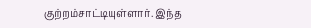குற்றம்சாட்டியுள்ளார். இந்த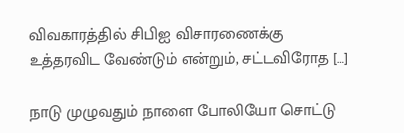விவகாரத்தில் சிபிஐ விசாரணைக்கு உத்தரவிட வேண்டும் என்றும், சட்டவிரோத […]

நாடு முழுவதும் நாளை போலியோ சொட்டு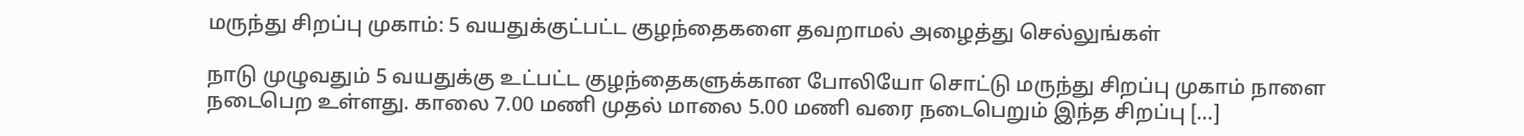மருந்து சிறப்பு முகாம்: 5 வயதுக்குட்பட்ட குழந்தைகளை தவறாமல் அழைத்து செல்லுங்கள்

நாடு முழுவதும் 5 வயதுக்கு உட்பட்ட குழந்தைகளுக்கான போலியோ சொட்டு மருந்து சிறப்பு முகாம் நாளை நடைபெற உள்ளது. காலை 7.00 மணி முதல் மாலை 5.00 மணி வரை நடைபெறும் இந்த சிறப்பு […]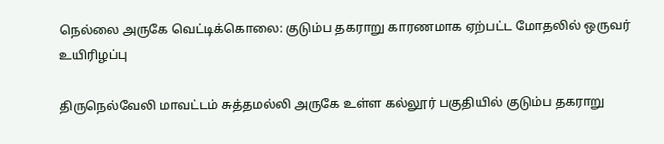நெல்லை அருகே வெட்டிக்கொலை: குடும்ப தகராறு காரணமாக ஏற்பட்ட மோதலில் ஒருவர் உயிரிழப்பு

திருநெல்வேலி மாவட்டம் சுத்தமல்லி அருகே உள்ள கல்லூர் பகுதியில் குடும்ப தகராறு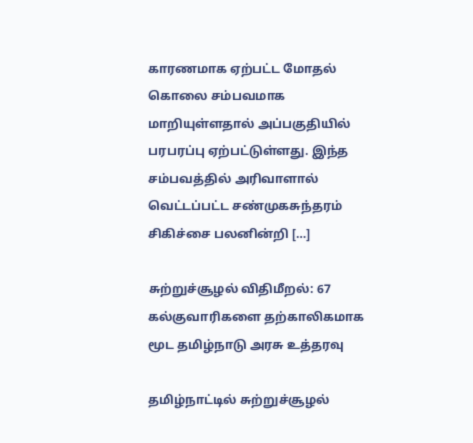காரணமாக ஏற்பட்ட மோதல் கொலை சம்பவமாக மாறியுள்ளதால் அப்பகுதியில் பரபரப்பு ஏற்பட்டுள்ளது. இந்த சம்பவத்தில் அரிவாளால் வெட்டப்பட்ட சண்முகசுந்தரம் சிகிச்சை பலனின்றி […]

சுற்றுச்சூழல் விதிமீறல்: 67 கல்குவாரிகளை தற்காலிகமாக மூட தமிழ்நாடு அரசு உத்தரவு

தமிழ்நாட்டில் சுற்றுச்சூழல்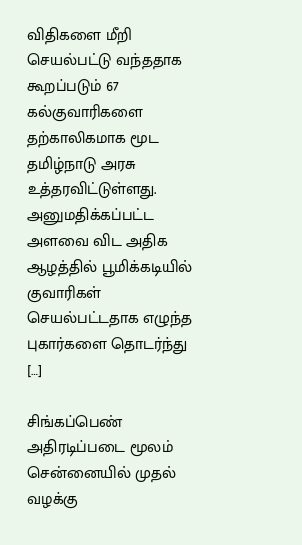விதிகளை மீறி செயல்பட்டு வந்ததாக கூறப்படும் 67 கல்குவாரிகளை தற்காலிகமாக மூட தமிழ்நாடு அரசு உத்தரவிட்டுள்ளது. அனுமதிக்கப்பட்ட அளவை விட அதிக ஆழத்தில் பூமிக்கடியில் குவாரிகள் செயல்பட்டதாக எழுந்த புகார்களை தொடர்ந்து […]

சிங்கப்பெண் அதிரடிப்படை மூலம் சென்னையில் முதல் வழக்கு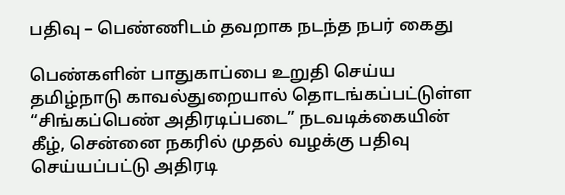பதிவு – பெண்ணிடம் தவறாக நடந்த நபர் கைது

பெண்களின் பாதுகாப்பை உறுதி செய்ய தமிழ்நாடு காவல்துறையால் தொடங்கப்பட்டுள்ள “சிங்கப்பெண் அதிரடிப்படை” நடவடிக்கையின் கீழ், சென்னை நகரில் முதல் வழக்கு பதிவு செய்யப்பட்டு அதிரடி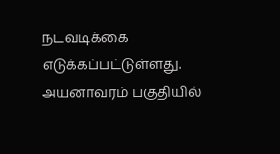நடவடிக்கை எடுக்கப்பட்டுள்ளது. அயனாவரம் பகுதியில்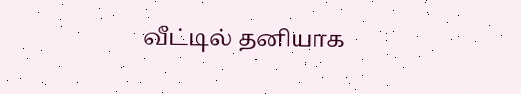வீட்டில் தனியாக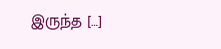இருந்த […]